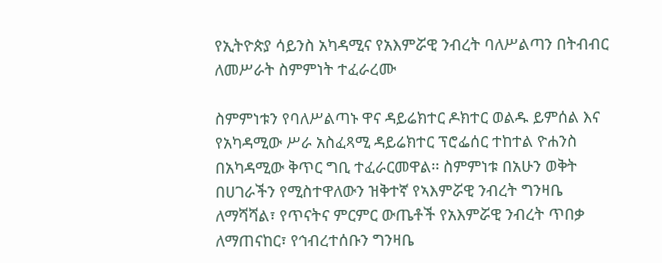የኢትዮጵያ ሳይንስ አካዳሚና የአእምሯዊ ንብረት ባለሥልጣን በትብብር ለመሥራት ስምምነት ተፈራረሙ

ስምምነቱን የባለሥልጣኑ ዋና ዳይሬክተር ዶክተር ወልዱ ይምሰል እና የአካዳሚው ሥራ አስፈጻሚ ዳይሬክተር ፕሮፌሰር ተከተል ዮሐንስ በአካዳሚው ቅጥር ግቢ ተፈራርመዋል፡፡ ስምምነቱ በአሁን ወቅት በሀገራችን የሚስተዋለውን ዝቅተኛ የኣእምሯዊ ንብረት ግንዛቤ ለማሻሻል፣ የጥናትና ምርምር ውጤቶች የአእምሯዊ ንብረት ጥበቃ ለማጠናከር፣ የኅብረተሰቡን ግንዛቤ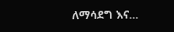ለማሳደግ እና…